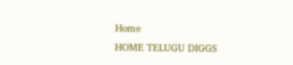Home
HOME TELUGU DIGGS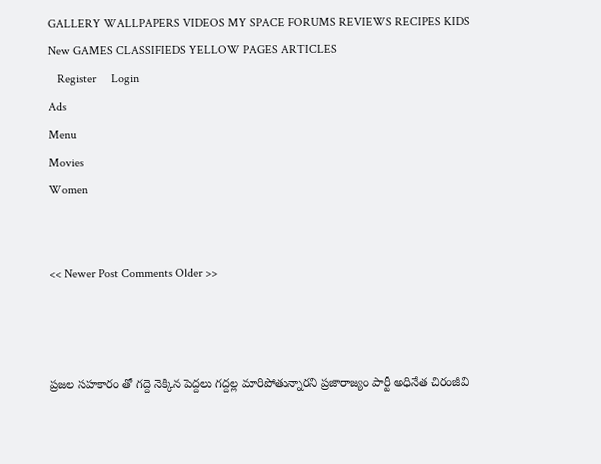GALLERY WALLPAPERS VIDEOS MY SPACE FORUMS REVIEWS RECIPES KIDS New GAMES CLASSIFIEDS YELLOW PAGES ARTICLES
   Register     Login
Ads
Menu
Movies
Women


<< Newer Post Comments Older >>



ప్రజల సహకారం తో గద్దె నెక్కిన పెద్దలు గద్దల్ల మారిపోతున్నారని ప్రజారాజ్యం పార్టీ అధినేత చిరంజీవి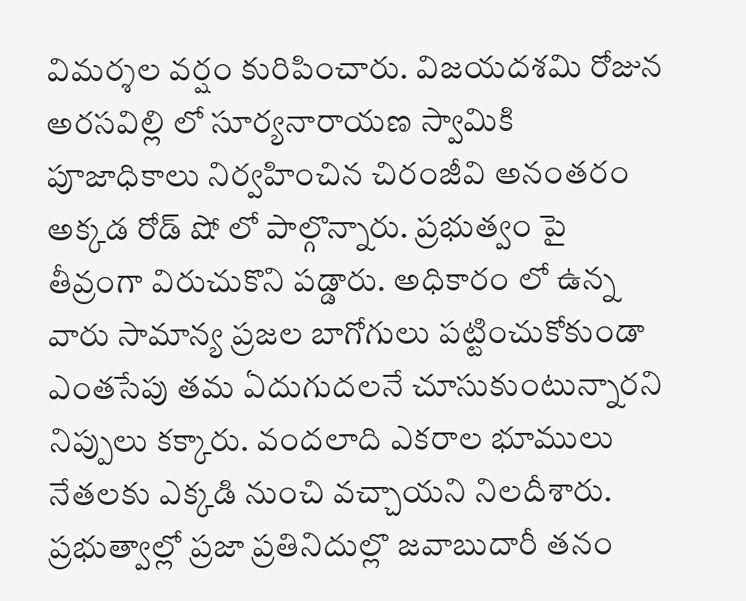విమర్శల వర్షం కురిపించారు. విజయదశమి రోజున అరసవిల్లి లో సూర్యనారాయణ స్వామికి పూజాధికాలు నిర్వహించిన చిరంజీవి అనంతరం అక్కడ రోడ్ షో లో పాల్గొన్నారు. ప్రభుత్వం పై తీవ్రంగా విరుచుకొని పడ్డారు. అధికారం లో ఉన్న వారు సామాన్య ప్రజల బాగోగులు పట్టించుకోకుండా ఎంతసేపు తమ ఏదుగుదలనే చూసుకుంటున్నారని నిప్పులు కక్కారు. వందలాది ఎకరాల భూములు నేతలకు ఎక్కడి నుంచి వచ్చాయని నిలదీశారు. ప్రభుత్వాల్లో ప్రజా ప్రతినిదుల్లొ జవాబుదారీ తనం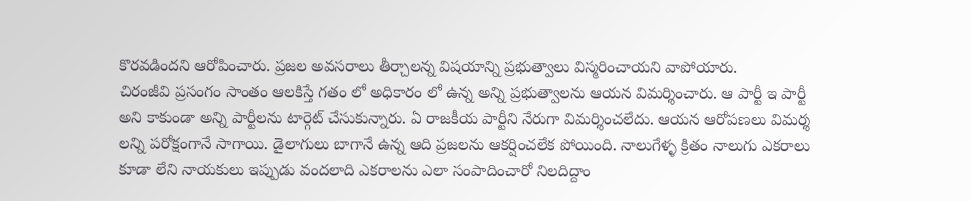కొరవడిందని ఆరోపించారు. ప్రజల అవసరాలు తీర్చాలన్న విషయాన్ని ప్రభుత్వాలు విస్మరించాయని వాపోయారు.
చిరంజీవి ప్రసంగం సాంతం ఆలకిస్తే గతం లో అధికారం లో ఉన్న అన్ని ప్రభుత్వాలను ఆయన విమర్శించారు. ఆ పార్టీ ఇ పార్టీ అని కాకుండా అన్ని పార్టీలను టార్గెట్ చేసుకున్నారు. ఏ రాజకీయ పార్టీని నేరుగా విమర్శించలేదు. ఆయన ఆరోపణలు విమర్శ లన్ని పరోక్షంగానే సాగాయి. డైలాగులు బాగానే ఉన్న ఆది ప్రజలను ఆకర్షించలేక పోయింది. నాలుగేళ్ళ క్రితం నాలుగు ఎకరాలు కూడా లేని నాయకులు ఇప్పుడు వందలాది ఎకరాలను ఎలా సంపాదించారో నిలదిద్దాం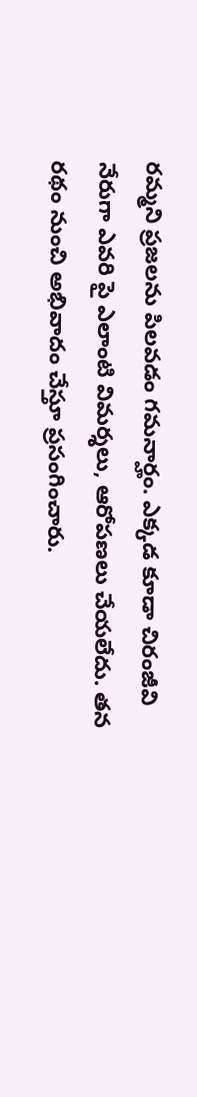రమ్మని ప్రజలను పిలవడం గమనార్హం. ఎక్కడ కూడా చిరంజీవి నేరుగా ఎవరి పై ఎలాంటి విమర్శలు, ఆరోపణలు చేయలేదు. తన రథం నుంచి అభివాదం చేస్తూ ప్రసంగించారు.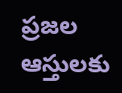ప్రజల ఆస్తులకు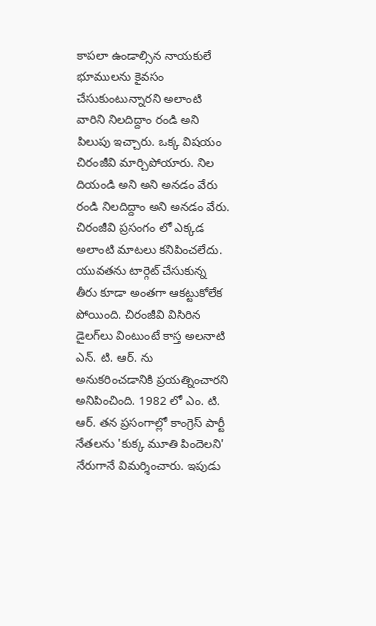కాపలా ఉండాల్సిన నాయకులే భూములను కైవసం చేసుకుంటున్నారని అలాంటి వారిని నిలదిద్దాం రండి అని పిలుపు ఇచ్చారు. ఒక్క విషయం చిరంజీవి మార్చిపోయారు. నిల దియండి అని అని అనడం వేరు రండి నిలదిద్దాం అని అనడం వేరు. చిరంజీవి ప్రసంగం లో ఎక్కడ అలాంటి మాటలు కనిపించలేదు. యువతను టార్గెట్ చేసుకున్న తీరు కూడా అంతగా ఆకట్టుకోలేక పోయింది. చిరంజీవి విసిరిన డైలగ్‌లు వింటుంటే కాస్త అలనాటి ఎన్. టి. ఆర్. ను అనుకరించడానికి ప్రయత్నించారని అనిపించింది. 1982 లో ఎం. టి. ఆర్. తన ప్రసంగాల్లో కాంగ్రెస్ పార్టీ నేతలను 'కుక్క మూతి పిందెలని' నేరుగానే విమర్శించారు. ఇపుడు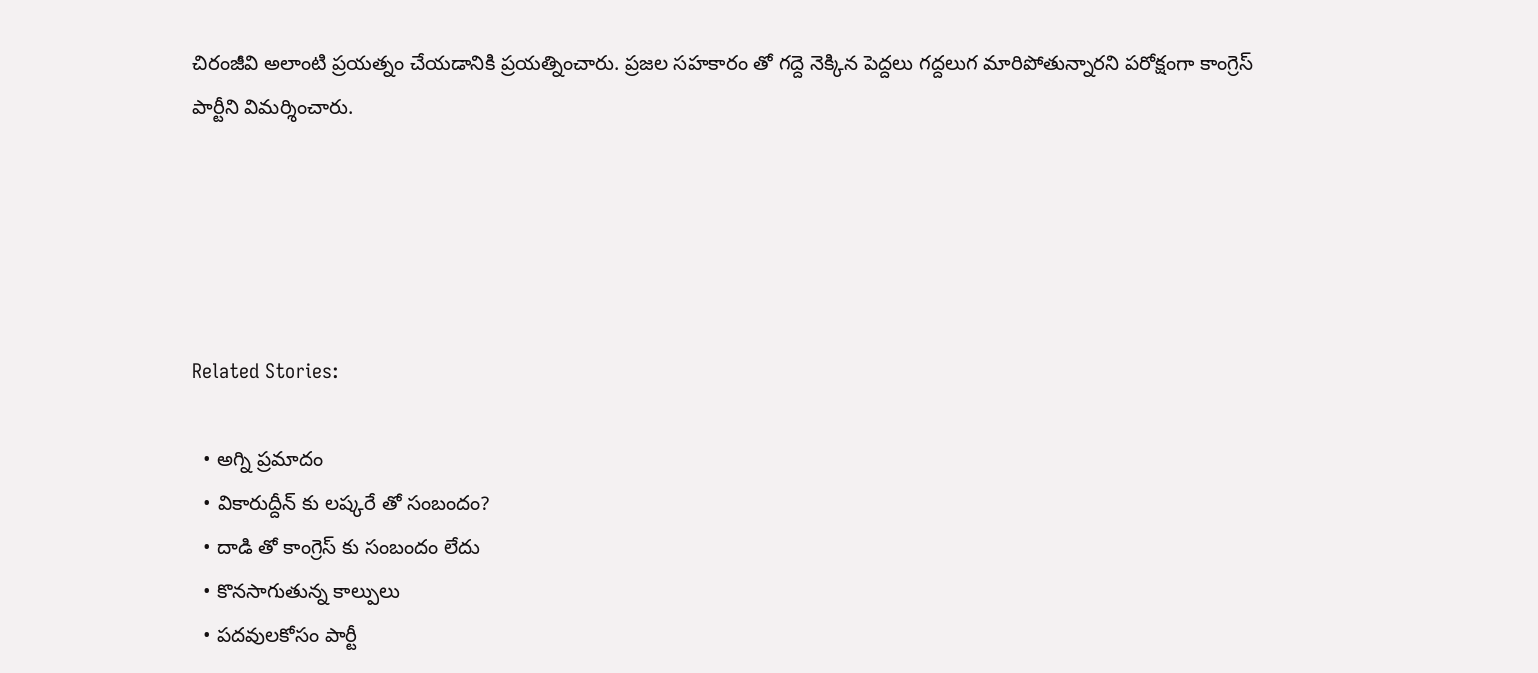చిరంజీవి అలాంటి ప్రయత్నం చేయడానికి ప్రయత్నించారు. ప్రజల సహకారం తో గద్దె నెక్కిన పెద్దలు గద్దలుగ మారిపోతున్నారని పరోక్షంగా కాంగ్రెస్ పార్టీని విమర్శించారు.





Related Stories:

  • అగ్ని ప్రమాదం
  • వికారుద్దీన్ కు లష్కరే తో సంబందం?
  • దాడి తో కాంగ్రెస్ కు సంబందం లేదు
  • కొనసాగుతున్న కాల్పులు
  • పదవులకోసం పార్టీ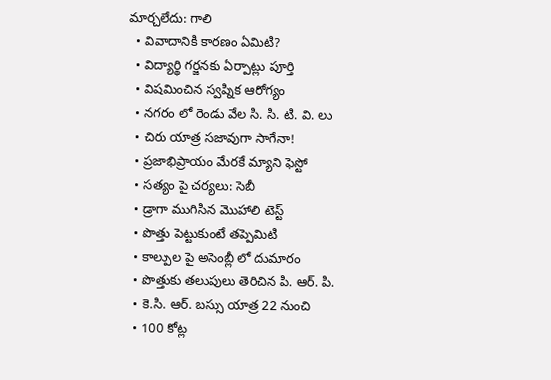మార్చలేదు: గాలి
  • వివాదానికి కారణం ఏమిటి?
  • విద్యార్థి గర్జనకు ఏర్పాట్లు పూర్తి
  • విషమించిన స్వప్నిక ఆరోగ్యం
  • నగరం లో రెండు వేల సి. సి. టి. వి. లు
  • చిరు యాత్ర సజావుగా సాగేనా!
  • ప్రజాభిప్రాయం మేరకే మ్యాని ఫెస్టో
  • సత్యం పై చర్యలు: సెబీ
  • డ్రాగా ముగిసిన మొహాలి టెస్ట్
  • పొత్తు పెట్టుకుంటే తప్పెమిటి
  • కాల్పుల పై అసెంబ్లీ లో దుమారం
  • పొత్తుకు తలుపులు తెరిచిన పి. ఆర్. పి.
  • కె.సి. ఆర్. బస్సు యాత్ర 22 నుంచి
  • 100 కోట్ల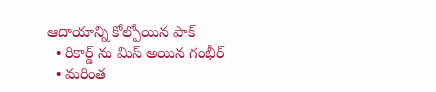ఆదాయాన్ని కోల్పోయిన పాక్
  • రికార్డ్ ను మిస్ అయిన గంభీర్
  • మరింత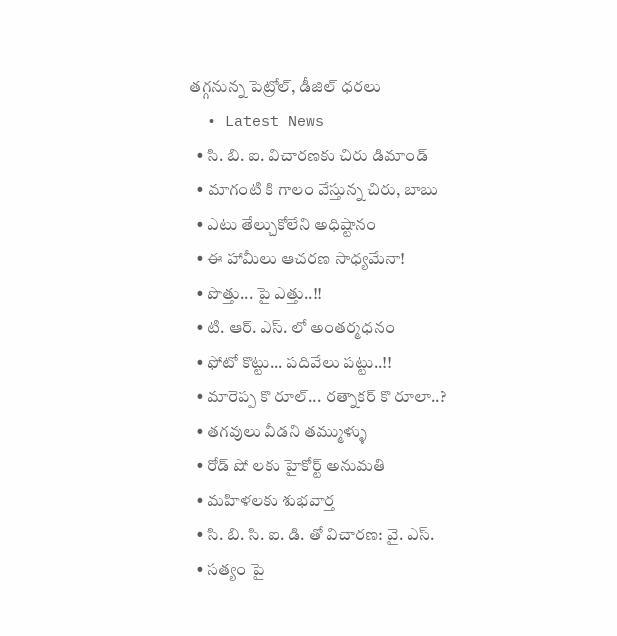తగ్గనున్న పెట్రోల్, డీజిల్ ధరలు
  • Latest News
  • సి. బి. ఐ. విచారణకు చిరు డిమాండ్
  • మాగంటి కి గాలం వేస్తున్న చిరు, బాబు
  • ఎటు తేల్చుకోలేని అధిష్టానం
  • ఈ హామీలు ఆచరణ సాధ్యమేనా!
  • పొత్తు... పై ఎత్తు..!!
  • టి. ఆర్. ఎస్. లో అంతర్మధనం
  • ఫోటో కొట్టు... పదివేలు పట్టు..!!
  • మారెప్ప కొ రూల్... రత్నాకర్ కొ రూలా..?
  • తగవులు వీడని తమ్ముళ్ళు
  • రోడ్ షో లకు హైకోర్ట్ అనుమతి
  • మహిళలకు శుభవార్త
  • సి. బి. సి. ఐ. డి. తో విచారణ: వై. ఎస్.
  • సత్యం పై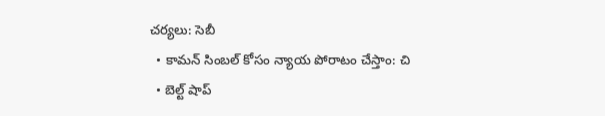చర్యలు: సెబీ
  • కామన్ సింబల్ కోసం న్యాయ పోరాటం చేస్తాం: చి
  • బెల్ట్ షాప్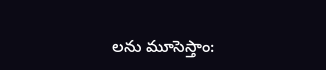లను మూసెస్తాం: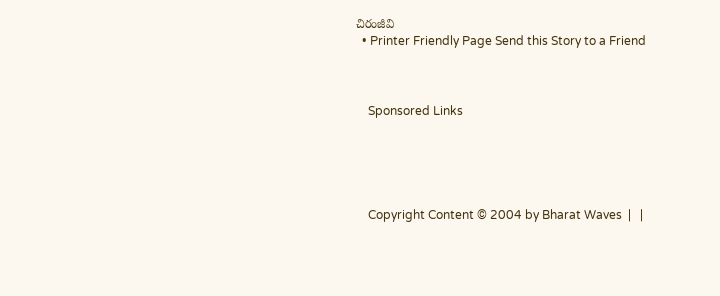చిరంజీవి
  • Printer Friendly Page Send this Story to a Friend



    Sponsored Links





    Copyright Content © 2004 by Bharat Waves  |   |